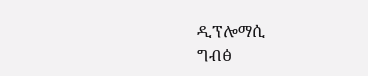ዲፕሎማሲ
ግብፅ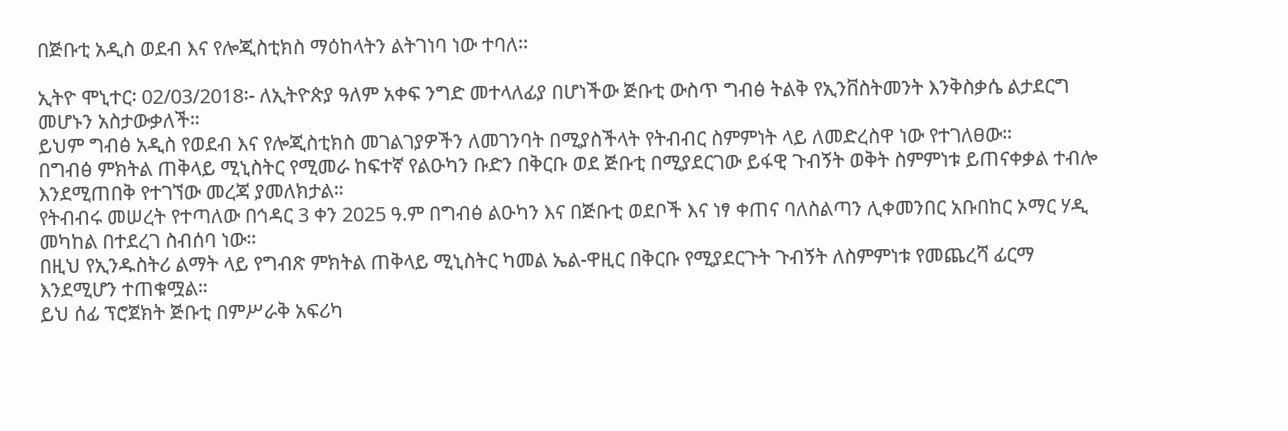በጅቡቲ አዲስ ወደብ እና የሎጂስቲክስ ማዕከላትን ልትገነባ ነው ተባለ፡፡

ኢትዮ ሞኒተር፡ 02/03/2018፡- ለኢትዮጵያ ዓለም አቀፍ ንግድ መተላለፊያ በሆነችው ጅቡቲ ውስጥ ግብፅ ትልቅ የኢንቨስትመንት እንቅስቃሴ ልታደርግ መሆኑን አስታውቃለች።
ይህም ግብፅ አዲስ የወደብ እና የሎጂስቲክስ መገልገያዎችን ለመገንባት በሚያስችላት የትብብር ስምምነት ላይ ለመድረስዋ ነው የተገለፀው።
በግብፅ ምክትል ጠቅላይ ሚኒስትር የሚመራ ከፍተኛ የልዑካን ቡድን በቅርቡ ወደ ጅቡቲ በሚያደርገው ይፋዊ ጉብኝት ወቅት ስምምነቱ ይጠናቀቃል ተብሎ እንደሚጠበቅ የተገኘው መረጃ ያመለክታል።
የትብብሩ መሠረት የተጣለው በኅዳር 3 ቀን 2025 ዓ.ም በግብፅ ልዑካን እና በጅቡቲ ወደቦች እና ነፃ ቀጠና ባለስልጣን ሊቀመንበር አቡበከር ኦማር ሃዲ መካከል በተደረገ ስብሰባ ነው።
በዚህ የኢንዱስትሪ ልማት ላይ የግብጽ ምክትል ጠቅላይ ሚኒስትር ካመል ኤል-ዋዚር በቅርቡ የሚያደርጉት ጉብኝት ለስምምነቱ የመጨረሻ ፊርማ እንደሚሆን ተጠቁሟል።
ይህ ሰፊ ፕሮጀክት ጅቡቲ በምሥራቅ አፍሪካ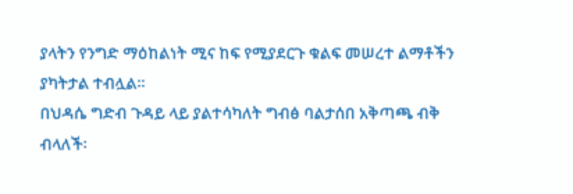ያላትን የንግድ ማዕከልነት ሚና ከፍ የሚያደርጉ ቁልፍ መሠረተ ልማቶችን ያካትታል ተብሏል።
በህዳሴ ግድብ ጉዳይ ላይ ያልተሳካለት ግብፅ ባልታሰበ አቅጣጫ ብቅ ብላለች፡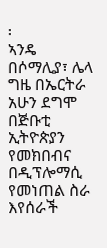፡
ኣንዴ በሶማሊያ፣ ሌላ ግዜ በኤርትራ አሁን ደግሞ በጅቡቲ ኢትዮጵያን የመክበብና በዲፕሎማሲ የመነጠል ስራ እየሰራች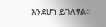እንደሆነ ይገለፃል፡፡